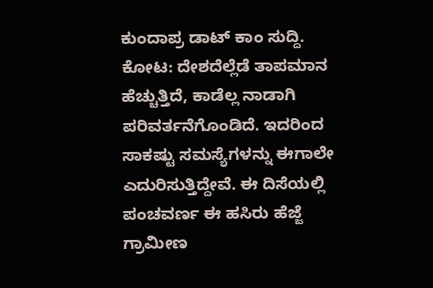ಕುಂದಾಪ್ರ ಡಾಟ್ ಕಾಂ ಸುದ್ದಿ.
ಕೋಟ: ದೇಶದೆಲ್ಲೆಡೆ ತಾಪಮಾನ ಹೆಚ್ಚುತ್ತಿದೆ, ಕಾಡೆಲ್ಲ ನಾಡಾಗಿ ಪರಿವರ್ತನೆಗೊಂಡಿದೆ. ಇದರಿಂದ ಸಾಕಷ್ಟು ಸಮಸ್ಯೆಗಳನ್ನು ಈಗಾಲೇ ಎದುರಿಸುತ್ತಿದ್ದೇವೆ. ಈ ದಿಸೆಯಲ್ಲಿ ಪಂಚವರ್ಣ ಈ ಹಸಿರು ಹೆಜ್ಜೆ ಗ್ರಾಮೀಣ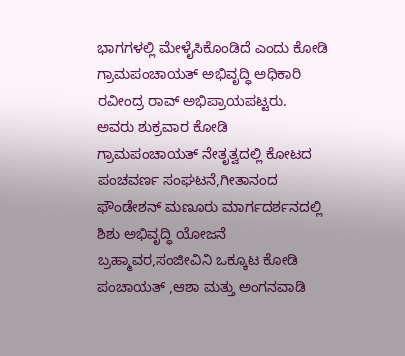ಭಾಗಗಳಲ್ಲಿ ಮೇಳೈಸಿಕೊಂಡಿದೆ ಎಂದು ಕೋಡಿ ಗ್ರಾಮಪಂಚಾಯತ್ ಅಭಿವೃದ್ಧಿ ಅಧಿಕಾರಿ ರವೀಂದ್ರ ರಾವ್ ಅಭಿಪ್ರಾಯಪಟ್ಟರು.
ಅವರು ಶುಕ್ರವಾರ ಕೋಡಿ ಗ್ರಾಮಪಂಚಾಯತ್ ನೇತೃತ್ವದಲ್ಲಿ ಕೋಟದ ಪಂಚವರ್ಣ ಸಂಘಟನೆ,ಗೀತಾನಂದ ಫೌಂಡೇಶನ್ ಮಣೂರು ಮಾರ್ಗದರ್ಶನದಲ್ಲಿ ಶಿಶು ಅಭಿವೃದ್ಧಿ ಯೋಜನೆ ಬ್ರಹ್ಮಾವರ,ಸಂಜೀವಿನಿ ಒಕ್ಕೂಟ ಕೋಡಿ ಪಂಚಾಯತ್ ,ಆಶಾ ಮತ್ತು ಅಂಗನವಾಡಿ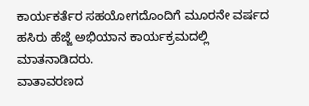ಕಾರ್ಯಕರ್ತೆರ ಸಹಯೋಗದೊಂದಿಗೆ ಮೂರನೇ ವರ್ಷದ ಹಸಿರು ಹೆಜ್ಜೆ ಅಭಿಯಾನ ಕಾರ್ಯಕ್ರಮದಲ್ಲಿ ಮಾತನಾಡಿದರು.
ವಾತಾವರಣದ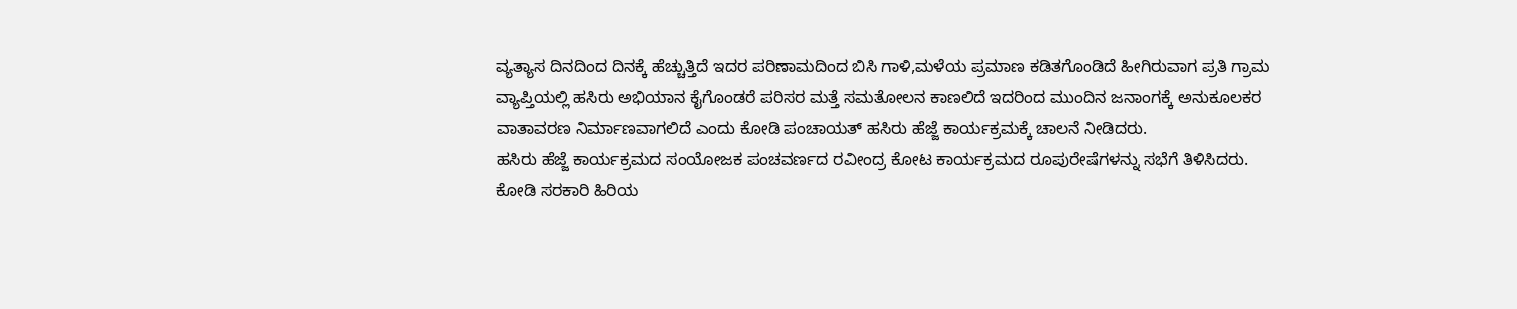ವ್ಯತ್ಯಾಸ ದಿನದಿಂದ ದಿನಕ್ಕೆ ಹೆಚ್ಚುತ್ತಿದೆ ಇದರ ಪರಿಣಾಮದಿಂದ ಬಿಸಿ ಗಾಳಿ,ಮಳೆಯ ಪ್ರಮಾಣ ಕಡಿತಗೊಂಡಿದೆ ಹೀಗಿರುವಾಗ ಪ್ರತಿ ಗ್ರಾಮ ವ್ಯಾಪ್ತಿಯಲ್ಲಿ ಹಸಿರು ಅಭಿಯಾನ ಕೈಗೊಂಡರೆ ಪರಿಸರ ಮತ್ತೆ ಸಮತೋಲನ ಕಾಣಲಿದೆ ಇದರಿಂದ ಮುಂದಿನ ಜನಾಂಗಕ್ಕೆ ಅನುಕೂಲಕರ ವಾತಾವರಣ ನಿರ್ಮಾಣವಾಗಲಿದೆ ಎಂದು ಕೋಡಿ ಪಂಚಾಯತ್ ಹಸಿರು ಹೆಜ್ಜೆ ಕಾರ್ಯಕ್ರಮಕ್ಕೆ ಚಾಲನೆ ನೀಡಿದರು.
ಹಸಿರು ಹೆಜ್ಜೆ ಕಾರ್ಯಕ್ರಮದ ಸಂಯೋಜಕ ಪಂಚವರ್ಣದ ರವೀಂದ್ರ ಕೋಟ ಕಾರ್ಯಕ್ರಮದ ರೂಪುರೇಷೆಗಳನ್ನು ಸಭೆಗೆ ತಿಳಿಸಿದರು. ಕೋಡಿ ಸರಕಾರಿ ಹಿರಿಯ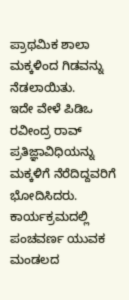ಪ್ರಾಥಮಿಕ ಶಾಲಾ ಮಕ್ಕಳಿಂದ ಗಿಡವನ್ನು ನೆಡಲಾಯಿತು.
ಇದೇ ವೇಳೆ ಪಿಡಿಒ ರವೀಂದ್ರ ರಾವ್ ಪ್ರತಿಜ್ಞಾವಿಧಿಯನ್ನು ಮಕ್ಕಳಿಗೆ ನೆರೆದಿದ್ದವರಿಗೆ ಭೋದಿಸಿದರು.
ಕಾರ್ಯಕ್ರಮದಲ್ಲಿ ಪಂಚವರ್ಣ ಯುವಕ ಮಂಡಲದ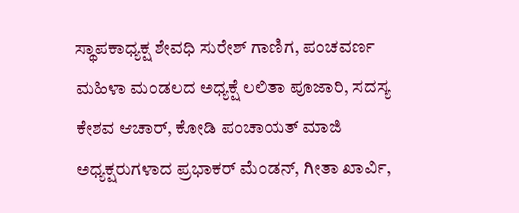ಸ್ಥಾಪಕಾಧ್ಯಕ್ಷ ಶೇವಧಿ ಸುರೇಶ್ ಗಾಣಿಗ, ಪಂಚವರ್ಣ ಮಹಿಳಾ ಮಂಡಲದ ಅಧ್ಯಕ್ಷೆ ಲಲಿತಾ ಪೂಜಾರಿ, ಸದಸ್ಯ ಕೇಶವ ಆಚಾರ್, ಕೋಡಿ ಪಂಚಾಯತ್ ಮಾಜಿ ಅಧ್ಯಕ್ಷರುಗಳಾದ ಪ್ರಭಾಕರ್ ಮೆಂಡನ್, ಗೀತಾ ಖಾರ್ವಿ,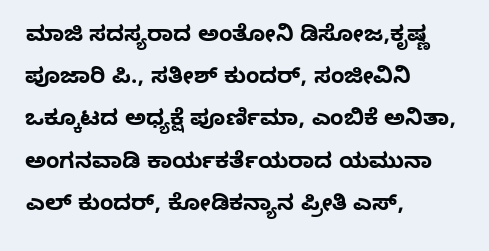ಮಾಜಿ ಸದಸ್ಯರಾದ ಅಂತೋನಿ ಡಿಸೋಜ,ಕೃಷ್ಣ ಪೂಜಾರಿ ಪಿ., ಸತೀಶ್ ಕುಂದರ್, ಸಂಜೀವಿನಿ ಒಕ್ಕೂಟದ ಅಧ್ಯಕ್ಷೆ ಪೂರ್ಣಿಮಾ, ಎಂಬಿಕೆ ಅನಿತಾ, ಅಂಗನವಾಡಿ ಕಾರ್ಯಕರ್ತೆಯರಾದ ಯಮುನಾ ಎಲ್ ಕುಂದರ್, ಕೋಡಿಕನ್ಯಾನ ಪ್ರೀತಿ ಎಸ್,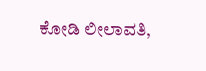ಕೋಡಿ ಲೀಲಾವತಿ,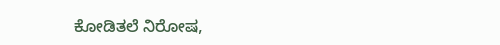ಕೋಡಿತಲೆ ನಿರೋಷ,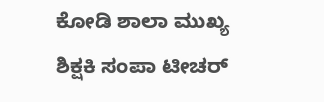ಕೋಡಿ ಶಾಲಾ ಮುಖ್ಯ ಶಿಕ್ಷಕಿ ಸಂಪಾ ಟೀಚರ್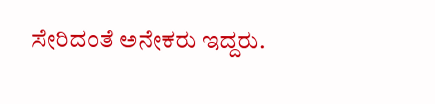ಸೇರಿದಂತೆ ಅನೇಕರು ಇದ್ದರು.